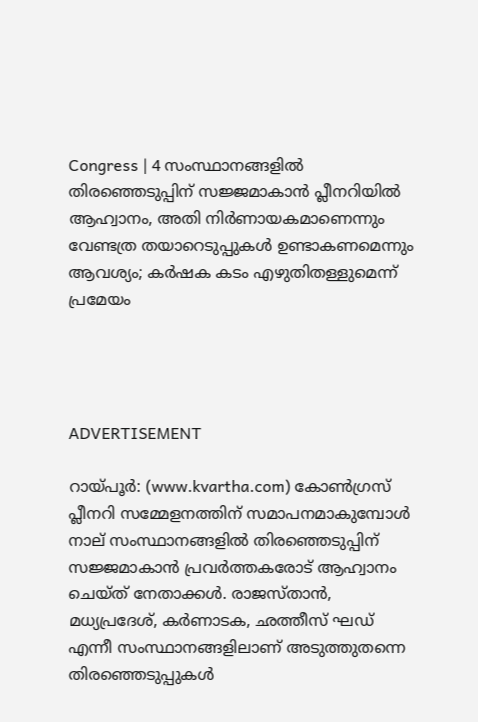Congress | 4 സംസ്ഥാനങ്ങളില്‍ തിരഞ്ഞെടുപ്പിന് സജ്ജമാകാന്‍ പ്ലീനറിയില്‍ ആഹ്വാനം, അതി നിര്‍ണായകമാണെന്നും വേണ്ടത്ര തയാറെടുപ്പുകള്‍ ഉണ്ടാകണമെന്നും ആവശ്യം; കര്‍ഷക കടം എഴുതിതള്ളുമെന്ന് പ്രമേയം




ADVERTISEMENT

റായ്പൂര്‍: (www.kvartha.com) കോണ്‍ഗ്രസ് പ്ലീനറി സമ്മേളനത്തിന് സമാപനമാകുമ്പോള്‍ നാല് സംസ്ഥാനങ്ങളില്‍ തിരഞ്ഞെടുപ്പിന് സജ്ജമാകാന്‍ പ്രവര്‍ത്തകരോട് ആഹ്വാനം ചെയ്ത് നേതാക്കള്‍. രാജസ്താന്‍, മധ്യപ്രദേശ്, കര്‍ണാടക, ഛത്തീസ് ഘഡ് എന്നീ സംസ്ഥാനങ്ങളിലാണ് അടുത്തുതന്നെ തിരഞ്ഞെടുപ്പുകള്‍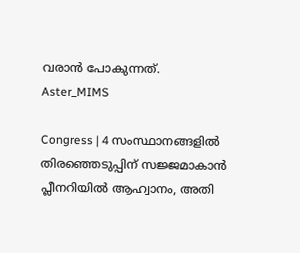വരാന്‍ പോകുന്നത്.
Aster_MIMS

Congress | 4 സംസ്ഥാനങ്ങളില്‍ തിരഞ്ഞെടുപ്പിന് സജ്ജമാകാന്‍ പ്ലീനറിയില്‍ ആഹ്വാനം, അതി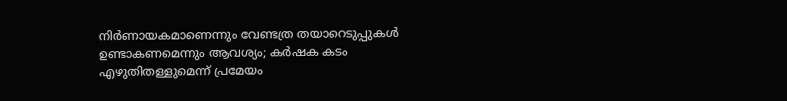നിര്‍ണായകമാണെന്നും വേണ്ടത്ര തയാറെടുപ്പുകള്‍ ഉണ്ടാകണമെന്നും ആവശ്യം; കര്‍ഷക കടം എഴുതിതള്ളുമെന്ന് പ്രമേയം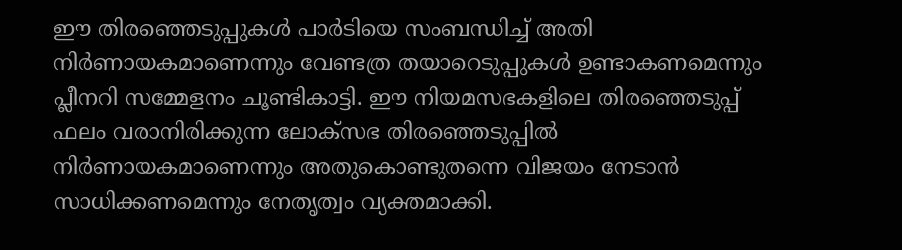ഈ തിരഞ്ഞെടുപ്പുകള്‍ പാര്‍ടിയെ സംബന്ധിച്ച് അതി നിര്‍ണായകമാണെന്നും വേണ്ടത്ര തയാറെടുപ്പുകള്‍ ഉണ്ടാകണമെന്നും പ്ലീനറി സമ്മേളനം ചൂണ്ടികാട്ടി. ഈ നിയമസഭകളിലെ തിരഞ്ഞെടുപ്പ് ഫലം വരാനിരിക്കുന്ന ലോക്‌സഭ തിരഞ്ഞെടുപ്പില്‍ നിര്‍ണായകമാണെന്നും അതുകൊണ്ടുതന്നെ വിജയം നേടാന്‍ സാധിക്കണമെന്നും നേതൃത്വം വ്യക്തമാക്കി.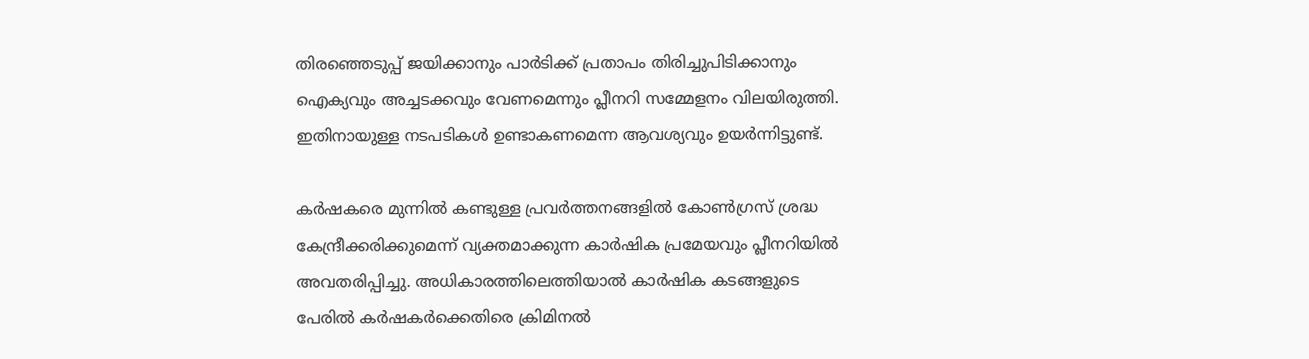തിരഞ്ഞെടുപ്പ് ജയിക്കാനും പാര്‍ടിക്ക് പ്രതാപം തിരിച്ചുപിടിക്കാനും ഐക്യവും അച്ചടക്കവും വേണമെന്നും പ്ലീനറി സമ്മേളനം വിലയിരുത്തി. ഇതിനായുള്ള നടപടികള്‍ ഉണ്ടാകണമെന്ന ആവശ്യവും ഉയര്‍ന്നിട്ടുണ്ട്.

കര്‍ഷകരെ മുന്നില്‍ കണ്ടുള്ള പ്രവര്‍ത്തനങ്ങളില്‍ കോണ്‍ഗ്രസ് ശ്രദ്ധ കേന്ദ്രീക്കരിക്കുമെന്ന് വ്യക്തമാക്കുന്ന കാര്‍ഷിക പ്രമേയവും പ്ലീനറിയില്‍ അവതരിപ്പിച്ചു. അധികാരത്തിലെത്തിയാല്‍ കാര്‍ഷിക കടങ്ങളുടെ പേരില്‍ കര്‍ഷകര്‍ക്കെതിരെ ക്രിമിനല്‍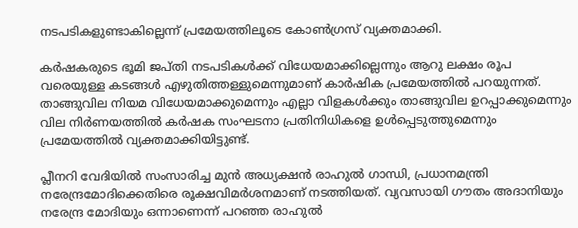നടപടികളുണ്ടാകില്ലെന്ന് പ്രമേയത്തിലൂടെ കോണ്‍ഗ്രസ് വ്യക്തമാക്കി.

കര്‍ഷകരുടെ ഭൂമി ജപ്തി നടപടികള്‍ക്ക് വിധേയമാക്കില്ലെന്നും ആറു ലക്ഷം രൂപ വരെയുള്ള കടങ്ങള്‍ എഴുതിത്തള്ളുമെന്നുമാണ് കാര്‍ഷിക പ്രമേയത്തില്‍ പറയുന്നത്. താങ്ങുവില നിയമ വിധേയമാക്കുമെന്നും എല്ലാ വിളകള്‍ക്കും താങ്ങുവില ഉറപ്പാക്കുമെന്നും വില നിര്‍ണയത്തില്‍ കര്‍ഷക സംഘടനാ പ്രതിനിധികളെ ഉള്‍പ്പെടുത്തുമെന്നും പ്രമേയത്തില്‍ വ്യക്തമാക്കിയിട്ടുണ്ട്.

പ്ലീനറി വേദിയില്‍ സംസാരിച്ച മുന്‍ അധ്യക്ഷന്‍ രാഹുല്‍ ഗാന്ധി, പ്രധാനമന്ത്രി നരേന്ദ്രമോദിക്കെതിരെ രൂക്ഷവിമര്‍ശനമാണ് നടത്തിയത്. വ്യവസായി ഗൗതം അദാനിയും നരേന്ദ്ര മോദിയും ഒന്നാണെന്ന് പറഞ്ഞ രാഹുല്‍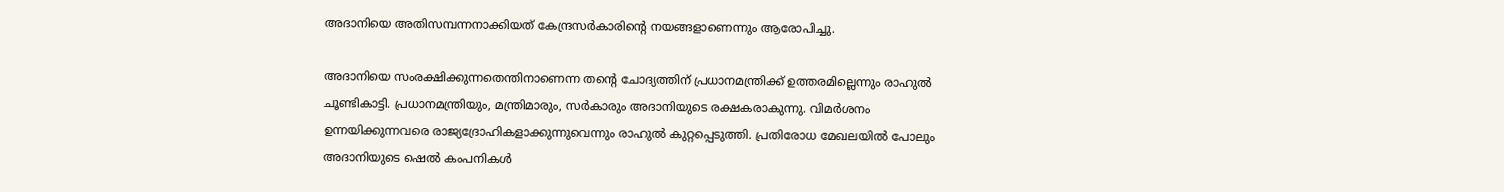അദാനിയെ അതിസമ്പന്നനാക്കിയത് കേന്ദ്രസര്‍കാരിന്റെ നയങ്ങളാണെന്നും ആരോപിച്ചു.

അദാനിയെ സംരക്ഷിക്കുന്നതെന്തിനാണെന്ന തന്റെ ചോദ്യത്തിന് പ്രധാനമന്ത്രിക്ക് ഉത്തരമില്ലെന്നും രാഹുല്‍ ചൂണ്ടികാട്ടി. പ്രധാനമന്ത്രിയും, മന്ത്രിമാരും, സര്‍കാരും അദാനിയുടെ രക്ഷകരാകുന്നു. വിമര്‍ശനം ഉന്നയിക്കുന്നവരെ രാജ്യദ്രോഹികളാക്കുന്നുവെന്നും രാഹുല്‍ കുറ്റപ്പെടുത്തി. പ്രതിരോധ മേഖലയില്‍ പോലും അദാനിയുടെ ഷെല്‍ കംപനികള്‍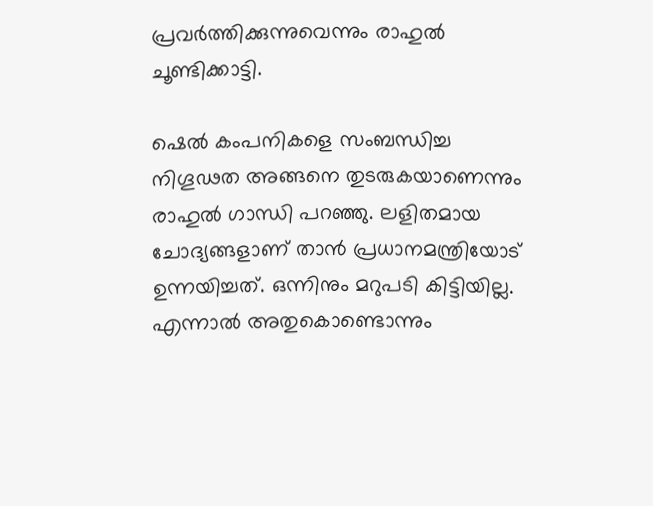പ്രവര്‍ത്തിക്കുന്നുവെന്നും രാഹുല്‍ ചൂണ്ടിക്കാട്ടി.

ഷെല്‍ കംപനികളെ സംബന്ധിച്ച നിഗൂഢത അങ്ങനെ തുടരുകയാണെന്നും രാഹുല്‍ ഗാന്ധി പറഞ്ഞു. ലളിതമായ ചോദ്യങ്ങളാണ് താന്‍ പ്രധാനമന്ത്രിയോട് ഉന്നയിച്ചത്. ഒന്നിനും മറുപടി കിട്ടിയില്ല. എന്നാല്‍ അതുകൊണ്ടൊന്നും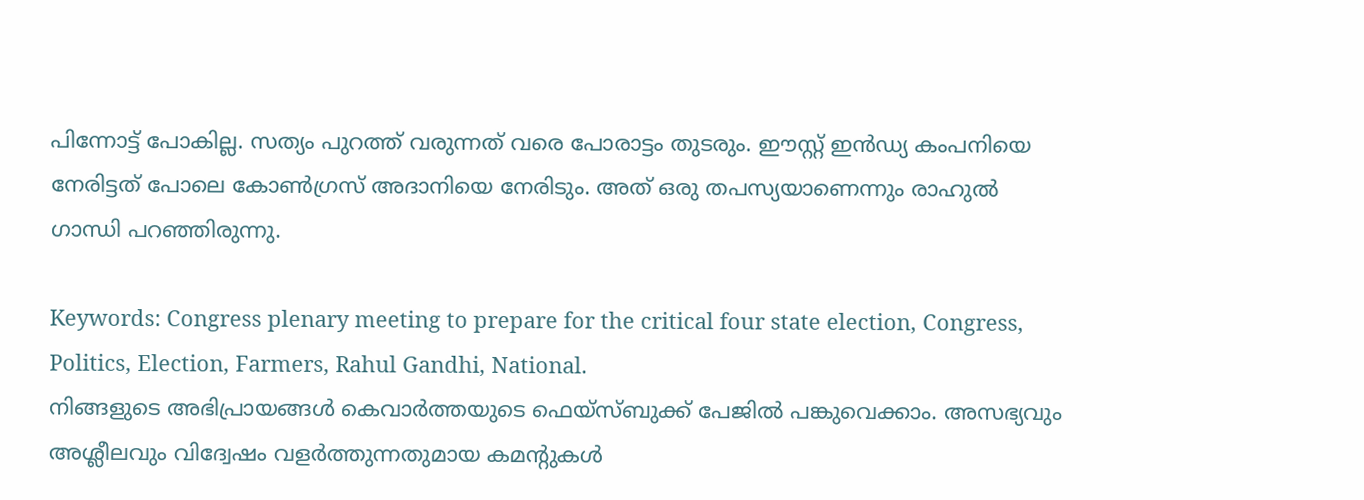പിന്നോട്ട് പോകില്ല. സത്യം പുറത്ത് വരുന്നത് വരെ പോരാട്ടം തുടരും. ഈസ്റ്റ് ഇന്‍ഡ്യ കംപനിയെ നേരിട്ടത് പോലെ കോണ്‍ഗ്രസ് അദാനിയെ നേരിടും. അത് ഒരു തപസ്യയാണെന്നും രാഹുല്‍ ഗാന്ധി പറഞ്ഞിരുന്നു.

Keywords: Congress plenary meeting to prepare for the critical four state election, Congress, Politics, Election, Farmers, Rahul Gandhi, National.
നിങ്ങളുടെ അഭിപ്രായങ്ങൾ കെവാർത്തയുടെ ഫെയ്‌സ്‌ബുക്ക് പേജിൽ പങ്കുവെക്കാം. അസഭ്യവും അശ്ലീലവും വിദ്വേഷം വളർത്തുന്നതുമായ കമന്റുകൾ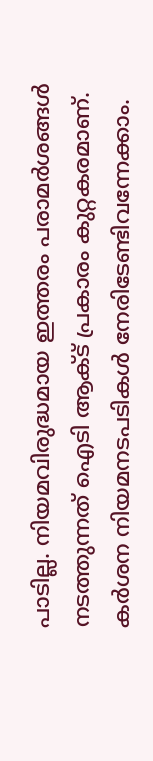പാടില്ല. നിയമവിരുദ്ധമായ ഇത്തരം പരാമർശങ്ങൾ നടത്തുന്നത് ഐടി ആക്ട് പ്രകാരം കുറ്റകരമാണ്. കർശന നിയമനടപടികൾ നേരിടേണ്ടിവന്നേക്കാം.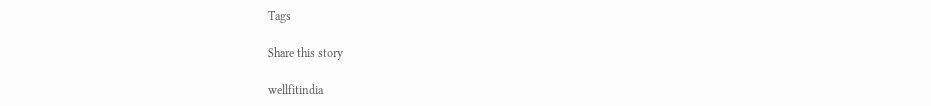Tags

Share this story

wellfitindia